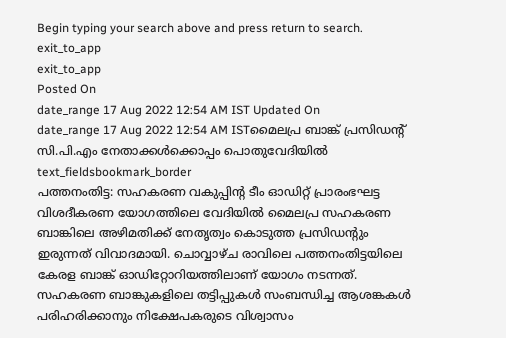Begin typing your search above and press return to search.
exit_to_app
exit_to_app
Posted On
date_range 17 Aug 2022 12:54 AM IST Updated On
date_range 17 Aug 2022 12:54 AM ISTമൈലപ്ര ബാങ്ക് പ്രസിഡന്റ് സി.പി.എം നേതാക്കൾക്കൊപ്പം പൊതുവേദിയിൽ
text_fieldsbookmark_border
പത്തനംതിട്ട: സഹകരണ വകുപ്പിന്റ ടീം ഓഡിറ്റ് പ്രാരംഭഘട്ട വിശദീകരണ യോഗത്തിലെ വേദിയിൽ മൈലപ്ര സഹകരണ ബാങ്കിലെ അഴിമതിക്ക് നേതൃത്വം കൊടുത്ത പ്രസിഡന്റും ഇരുന്നത് വിവാദമായി. ചൊവ്വാഴ്ച രാവിലെ പത്തനംതിട്ടയിലെ കേരള ബാങ്ക് ഓഡിറ്റോറിയത്തിലാണ് യോഗം നടന്നത്. സഹകരണ ബാങ്കുകളിലെ തട്ടിപ്പുകൾ സംബന്ധിച്ച ആശങ്കകൾ പരിഹരിക്കാനും നിക്ഷേപകരുടെ വിശ്വാസം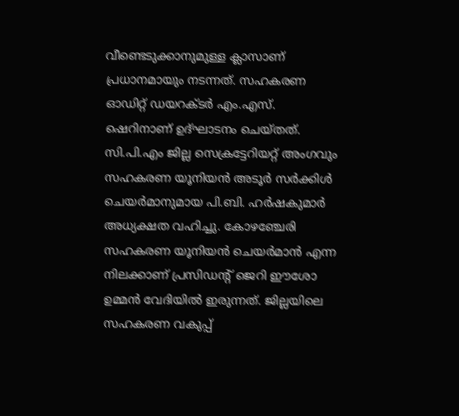വീണ്ടെടുക്കാനുമുള്ള ക്ലാസാണ് പ്രധാനമായും നടന്നത്. സഹകരണ ഓഡിറ്റ് ഡയറക്ടർ എം.എസ്. ഷെറിനാണ് ഉദ്ഘാടനം ചെയ്തത്. സി.പി.എം ജില്ല സെക്രട്ടേറിയറ്റ് അംഗവും സഹകരണ യൂനിയൻ അടൂർ സർക്കിൾ ചെയർമാനുമായ പി.ബി. ഹർഷകുമാർ അധ്യക്ഷത വഹിച്ചു. കോഴഞ്ചേരി സഹകരണ യൂനിയൻ ചെയർമാൻ എന്ന നിലക്കാണ് പ്രസിഡന്റ് ജെറി ഈശോ ഉമ്മൻ വേദിയിൽ ഇരുന്നത്. ജില്ലയിലെ സഹകരണ വകുപ്പ്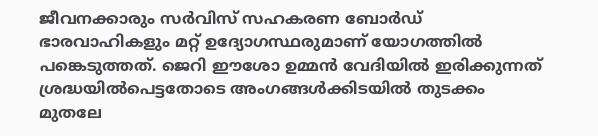ജീവനക്കാരും സർവിസ് സഹകരണ ബോർഡ് ഭാരവാഹികളും മറ്റ് ഉദ്യോഗസ്ഥരുമാണ് യോഗത്തിൽ പങ്കെടുത്തത്. ജെറി ഈശോ ഉമ്മൻ വേദിയിൽ ഇരിക്കുന്നത് ശ്രദ്ധയിൽപെട്ടതോടെ അംഗങ്ങൾക്കിടയിൽ തുടക്കം മുതലേ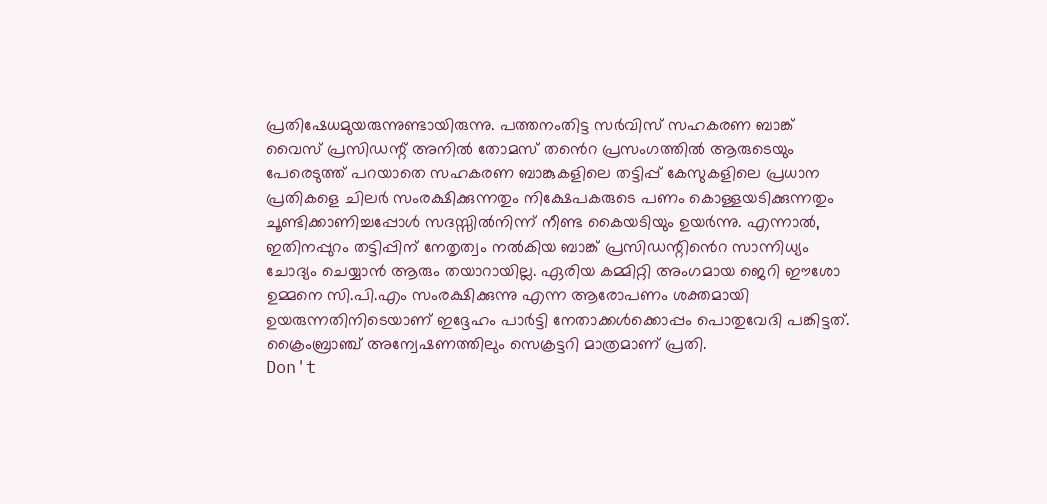പ്രതിഷേധമുയരുന്നുണ്ടായിരുന്നു. പത്തനംതിട്ട സർവിസ് സഹകരണ ബാങ്ക് വൈസ് പ്രസിഡന്റ് അനിൽ തോമസ് തൻെറ പ്രസംഗത്തിൽ ആരുടെയും പേരെടുത്ത് പറയാതെ സഹകരണ ബാങ്കുകളിലെ തട്ടിപ്പ് കേസുകളിലെ പ്രധാന പ്രതികളെ ചിലർ സംരക്ഷിക്കുന്നതും നിക്ഷേപകരുടെ പണം കൊള്ളയടിക്കുന്നതും ചൂണ്ടിക്കാണിച്ചപ്പോൾ സദസ്സിൽനിന്ന് നീണ്ട കൈയടിയും ഉയർന്നു. എന്നാൽ, ഇതിനപ്പുറം തട്ടിപ്പിന് നേതൃത്വം നൽകിയ ബാങ്ക് പ്രസിഡന്റിൻെറ സാന്നിധ്യം ചോദ്യം ചെയ്യാൻ ആരും തയാറായില്ല. ഏരിയ കമ്മിറ്റി അംഗമായ ജെറി ഈശോ ഉമ്മനെ സി.പി.എം സംരക്ഷിക്കുന്നു എന്ന ആരോപണം ശക്തമായി ഉയരുന്നതിനിടെയാണ് ഇദ്ദേഹം പാർട്ടി നേതാക്കൾക്കൊപ്പം പൊതുവേദി പങ്കിട്ടത്. ക്രൈംബ്രാഞ്ച് അന്വേഷണത്തിലും സെക്രട്ടറി മാത്രമാണ് പ്രതി.
Don't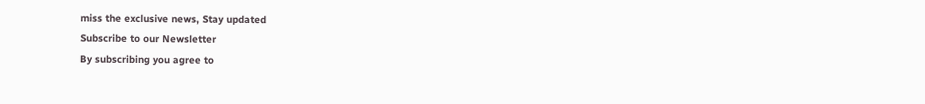miss the exclusive news, Stay updated
Subscribe to our Newsletter
By subscribing you agree to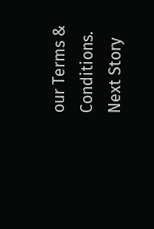our Terms & Conditions.
Next Story